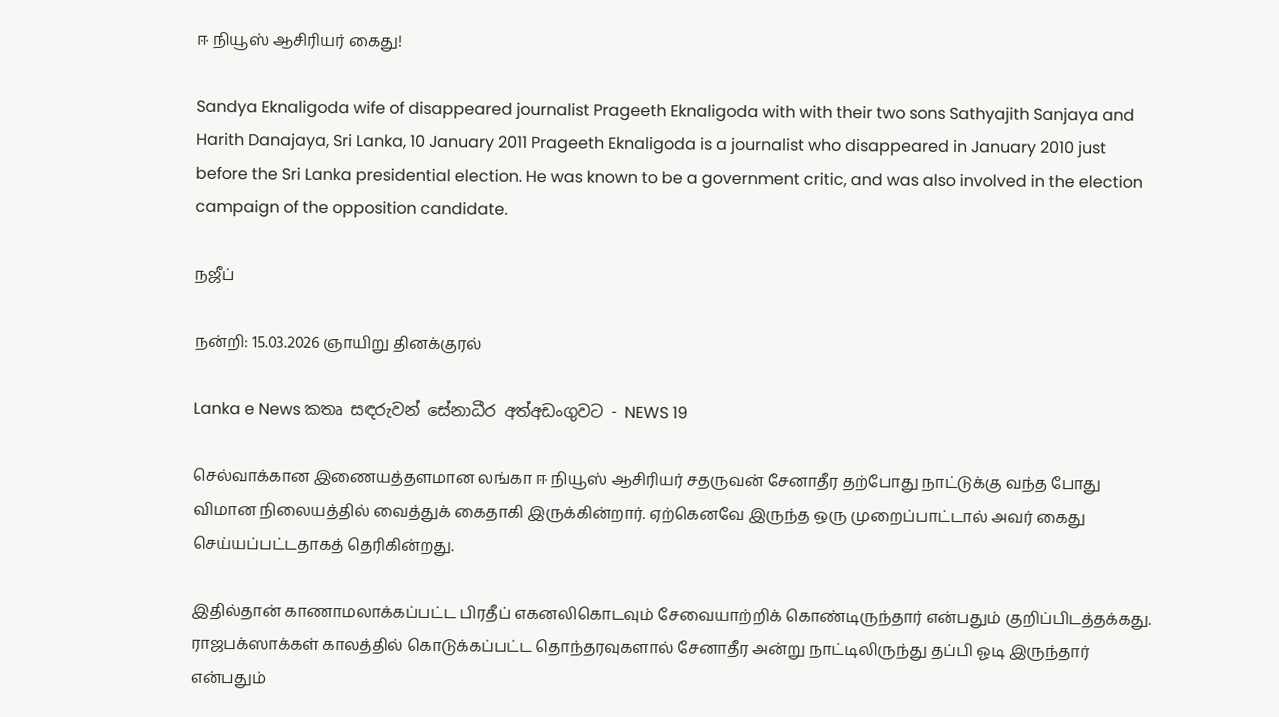ஈ நியூஸ் ஆசிரியர் கைது!

Sandya Eknaligoda wife of disappeared journalist Prageeth Eknaligoda with with their two sons Sathyajith Sanjaya and Harith Danajaya, Sri Lanka, 10 January 2011 Prageeth Eknaligoda is a journalist who disappeared in January 2010 just before the Sri Lanka presidential election. He was known to be a government critic, and was also involved in the election campaign of the opposition candidate.

நஜீப்

நன்றி: 15.03.2026 ஞாயிறு தினக்குரல்

Lanka e News කතෘ සඳරුවන් සේනාධීර අත්අඩංගුවට - NEWS 19

செல்வாக்கான இணையத்தளமான லங்கா ஈ நியூஸ் ஆசிரியர் சதருவன் சேனாதீர தற்போது நாட்டுக்கு வந்த போது விமான நிலையத்தில் வைத்துக் கைதாகி இருக்கின்றார். ஏற்கெனவே இருந்த ஒரு முறைப்பாட்டால் அவர் கைது செய்யப்பட்டதாகத் தெரிகின்றது.

இதில்தான் காணாமலாக்கப்பட்ட பிரதீப் எகனலிகொடவும் சேவையாற்றிக் கொண்டிருந்தார் என்பதும் குறிப்பிடத்தக்கது. ராஜபக்ஸாக்கள் காலத்தில் கொடுக்கப்பட்ட தொந்தரவுகளால் சேனாதீர அன்று நாட்டிலிருந்து தப்பி ஓடி இருந்தார் என்பதும்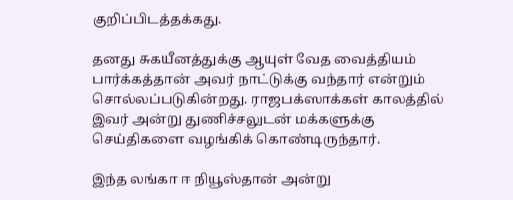குறிப்பிடத்தக்கது.

தனது சுகயீனத்துக்கு ஆயுள் வேத வைத்தியம் பார்க்கத்தான் அவர் நாட்டுக்கு வந்தார் என்றும் சொல்லப்படுகின்றது. ராஜபக்ஸாக்கள் காலத்தில் இவர் அன்று துணிச்சலுடன் மக்களுக்கு செய்திகளை வழங்கிக் கொண்டிருந்தார்.

இந்த லங்கா ஈ நியூஸ்தான் அன்று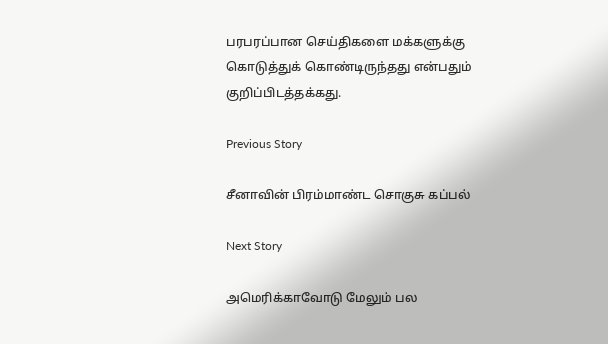பரபரப்பான செய்திகளை மக்களுக்கு கொடுத்துக் கொண்டிருந்தது என்பதும் குறிப்பிடத்தக்கது.

Previous Story

சீனாவின் பிரம்மாண்ட சொகுசு கப்பல்

Next Story

அமெரிக்காவோடு மேலும் பல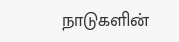நாடுகளின்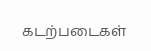கடற்படைகள்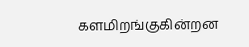களமிறங்குகின்றன